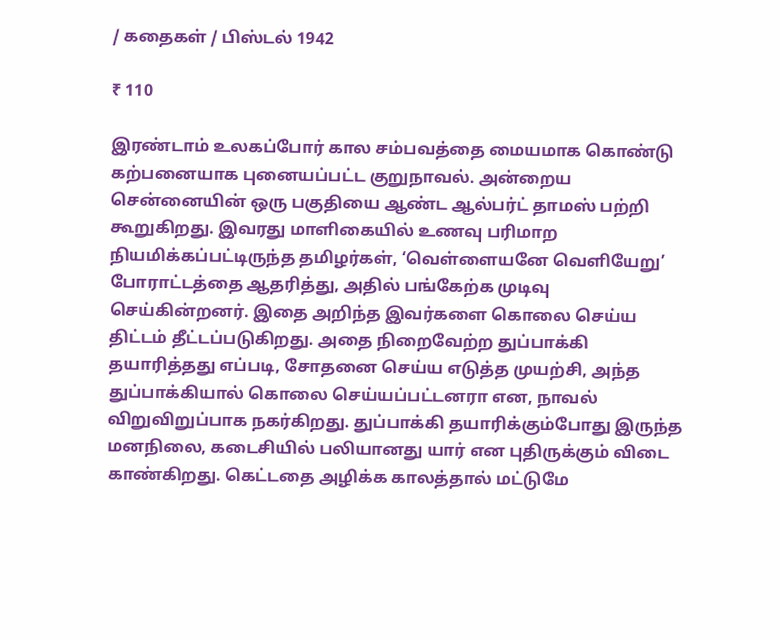/ கதைகள் / பிஸ்டல் 1942

₹ 110

இரண்டாம் உலகப்போர் கால சம்பவத்தை மையமாக கொண்டு கற்பனையாக புனையப்பட்ட குறுநாவல். அன்றைய சென்னையின் ஒரு பகுதியை ஆண்ட ஆல்பர்ட் தாமஸ் பற்றி கூறுகிறது. இவரது மாளிகையில் உணவு பரிமாற நியமிக்கப்பட்டிருந்த தமிழர்கள், ‘வெள்ளையனே வெளியேறு’ போராட்டத்தை ஆதரித்து, அதில் பங்கேற்க முடிவு செய்கின்றனர். இதை அறிந்த இவர்களை கொலை செய்ய திட்டம் தீட்டப்படுகிறது. அதை நிறைவேற்ற துப்பாக்கி தயாரித்தது எப்படி, சோதனை செய்ய எடுத்த முயற்சி, அந்த துப்பாக்கியால் கொலை செய்யப்பட்டனரா என, நாவல் விறுவிறுப்பாக நகர்கிறது. துப்பாக்கி தயாரிக்கும்போது இருந்த மனநிலை, கடைசியில் பலியானது யார் என புதிருக்கும் விடை காண்கிறது. கெட்டதை அழிக்க காலத்தால் மட்டுமே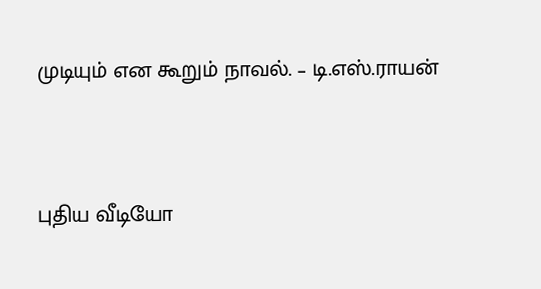முடியும் என கூறும் நாவல். – டி.எஸ்.ராயன்


புதிய வீடியோ